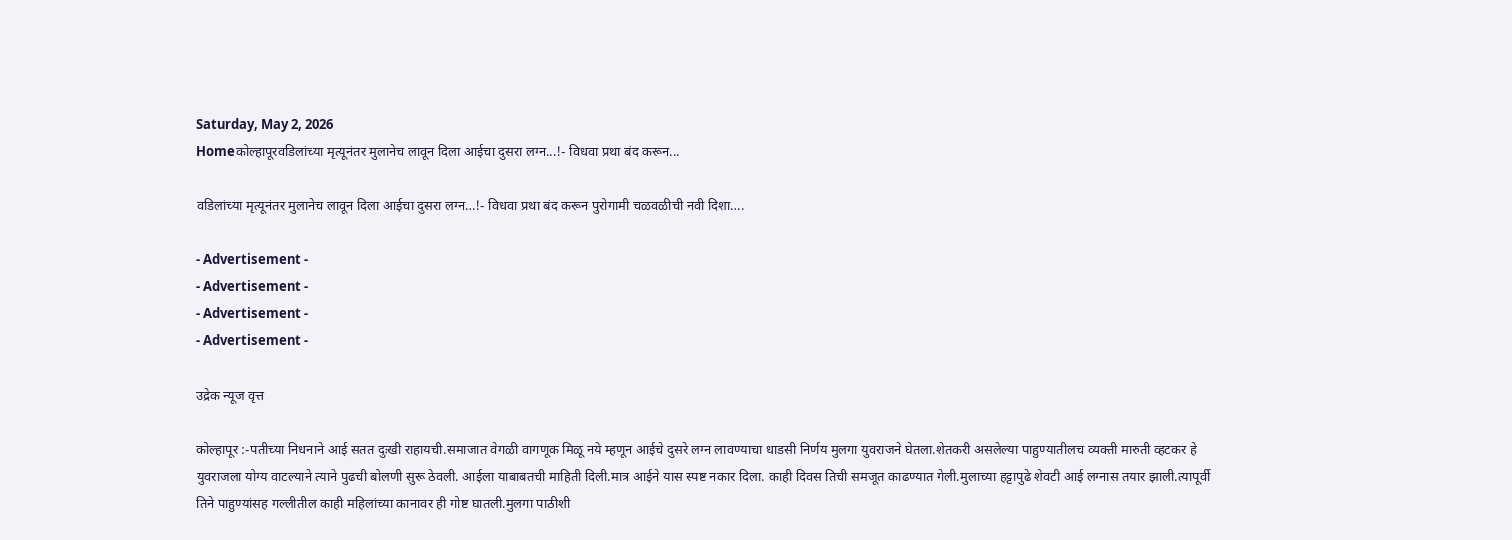Saturday, May 2, 2026
Homeकोल्हापूरवडिलांच्या मृत्यूनंतर मुलानेच लावून दिला आईचा दुसरा लग्न...!- विधवा प्रथा बंद करून...

वडिलांच्या मृत्यूनंतर मुलानेच लावून दिला आईचा दुसरा लग्न…!- विधवा प्रथा बंद करून पुरोगामी चळवळीची नवी दिशा….

- Advertisement -
- Advertisement -
- Advertisement -
- Advertisement -

उद्रेक न्यूज वृत्त

कोल्हापूर :-पतीच्या निधनाने आई सतत दुःखी राहायची.समाजात वेगळी वागणूक मिळू नये म्हणून आईचे दुसरे लग्न लावण्याचा धाडसी निर्णय मुलगा युवराजने घेतला.शेतकरी असलेल्या पाहुण्यातीलच व्यक्ती मारुती व्हटकर हे युवराजला योग्य वाटल्याने त्याने पुढची बोलणी सुरू ठेवली. आईला याबाबतची माहिती दिली.मात्र आईने यास स्पष्ट नकार दिला. काही दिवस तिची समजूत काढण्यात गेली.मुलाच्या हट्टापुढे शेवटी आई लग्नास तयार झाली.त्यापूर्वी तिने पाहुण्यांसह गल्लीतील काही महिलांच्या कानावर ही गोष्ट घातली.मुलगा पाठीशी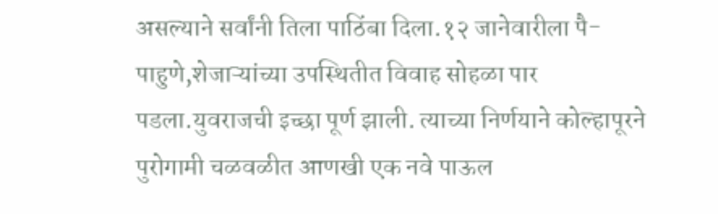असल्याने सर्वांनी तिला पाठिंबा दिला.१२ जानेवारीला पै-पाहुणे,शेजाऱ्यांच्या उपस्थितीत विवाह सोहळा पार पडला.युवराजची इच्छा पूर्ण झाली. त्याच्या निर्णयाने कोल्हापूरने पुरोगामी चळवळीत आणखी एक नवे पाऊल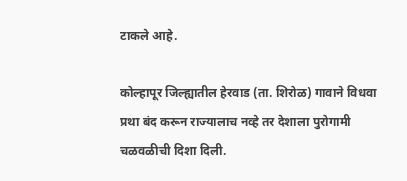टाकले आहे.

कोल्हापूर जिल्ह्यातील हेरवाड (ता. शिरोळ) गावाने विधवा प्रथा बंद करून राज्यालाच नव्हे तर देशाला पुरोगामी चळवळीची दिशा दिली.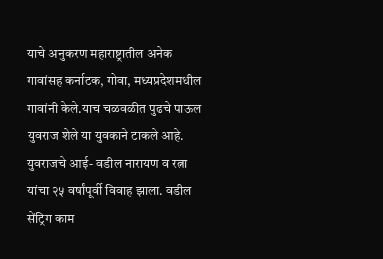याचे अनुकरण महाराष्ट्रातील अनेक गावांसह कर्नाटक, गोवा, मध्यप्रदेशमधील गावांनी केले.याच चळवळीत पुढचे पाऊल युवराज शेले या युवकाने टाकले आहे. युवराजचे आई- वडील नारायण व रत्ना यांचा २५ वर्षांपूर्वी विवाह झाला. वडील सेंट्रिग काम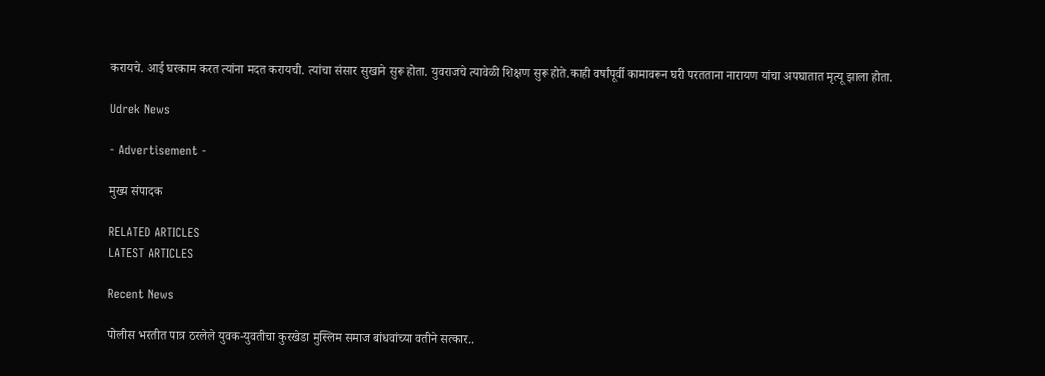करायचे. आई घरकाम करत त्यांना मदत करायची. त्यांचा संसार सुखाने सुरू होता. युवराजचे त्यावेळी शिक्षण सुरू होते.काही वर्षांपूर्वी कामावरून घरी परतताना नारायण यांचा अपघातात मृत्यू झाला होता.

Udrek News

- Advertisement -

मुख्य संपादक

RELATED ARTICLES
LATEST ARTICLES

Recent News

पोलीस भरतीत पात्र ठरलेले युवक-युवतीचा कुरखेडा मुस्लिम समाज बांधवांच्या वतीने सत्कार..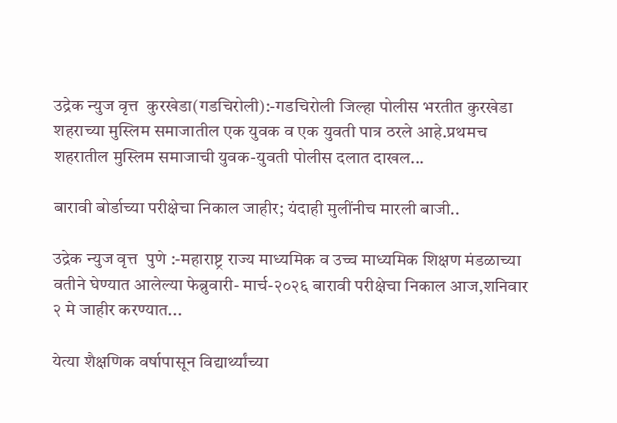उद्रेक न्युज वृत्त  कुरखेडा(गडचिरोली):-गडचिरोली जिल्हा पोलीस भरतीत कुरखेडा शहराच्या मुस्लिम समाजातील एक युवक व एक युवती पात्र ठरले आहे.प्रथमच शहरातील मुस्लिम समाजाची युवक-युवती पोलीस दलात दाखल...

बारावी बोर्डाच्या परीक्षेचा निकाल जाहीर; यंदाही मुलींनीच मारली बाजी..

उद्रेक न्युज वृत्त  पुणे :-महाराष्ट्र राज्य माध्यमिक व उच्च माध्यमिक शिक्षण मंडळाच्या वतीने घेण्यात आलेल्या फेब्रुवारी- मार्च-२०२६ बारावी परीक्षेचा निकाल आज,शनिवार २ मे जाहीर करण्यात...

येत्या शैक्षणिक वर्षापासून विद्यार्थ्यांच्या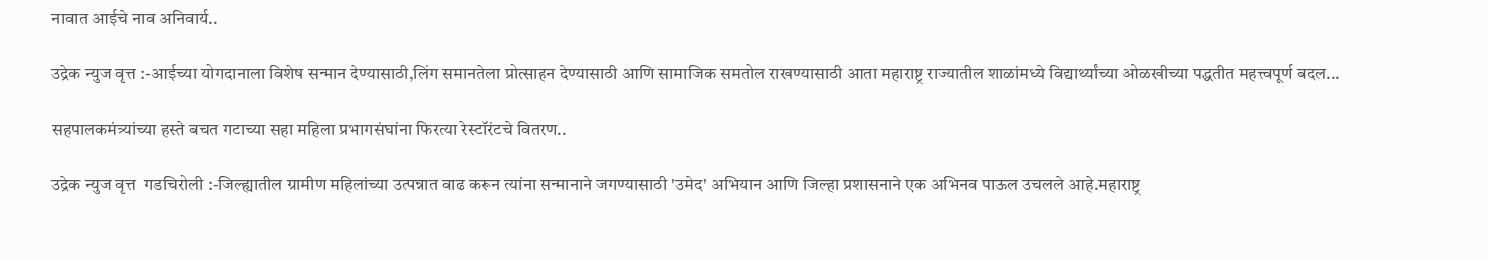नावात आईचे नाव अनिवार्य..

उद्रेक न्युज वृत्त :-आईच्या योगदानाला विशेष सन्मान देण्यासाठी,लिंग समानतेला प्रोत्साहन देण्यासाठी आणि सामाजिक समतोल राखण्यासाठी आता महाराष्ट्र राज्यातील शाळांमध्ये विद्यार्थ्यांच्या ओळखीच्या पद्धतीत महत्त्वपूर्ण बदल...

सहपालकमंत्र्यांच्या हस्ते बचत गटाच्या सहा महिला प्रभागसंघांना फिरत्या रेस्टॉरंटचे वितरण..

उद्रेक न्युज वृत्त  गडचिरोली :-जिल्ह्यातील ग्रामीण महिलांच्या उत्पन्नात वाढ करून त्यांना सन्मानाने जगण्यासाठी 'उमेद' अभियान आणि जिल्हा प्रशासनाने एक अभिनव पाऊल उचलले आहे.महाराष्ट्र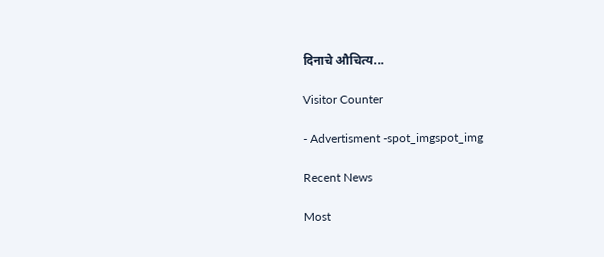दिनाचे औचित्य...

Visitor Counter

- Advertisment -spot_imgspot_img

Recent News

Most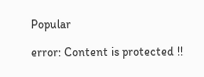Popular

error: Content is protected !!